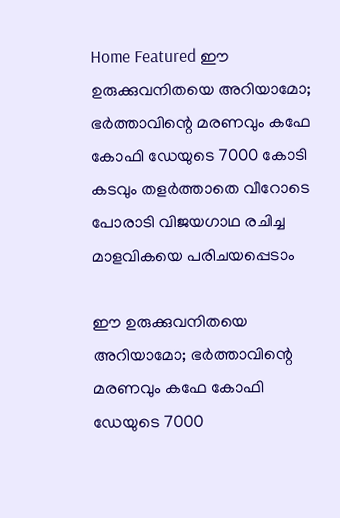Home Featured ഈ ഉരുക്കുവനിതയെ അറിയാമോ; ഭര്‍ത്താവിന്റെ മരണവും കഫേ കോഫി ഡേയുടെ 7000 കോടി കടവും തളര്‍ത്താതെ വീറോടെ പോരാടി വിജയഗാഥ രചിച്ച മാളവികയെ പരിചയപ്പെടാം

ഈ ഉരുക്കുവനിതയെ അറിയാമോ; ഭര്‍ത്താവിന്റെ മരണവും കഫേ കോഫി ഡേയുടെ 7000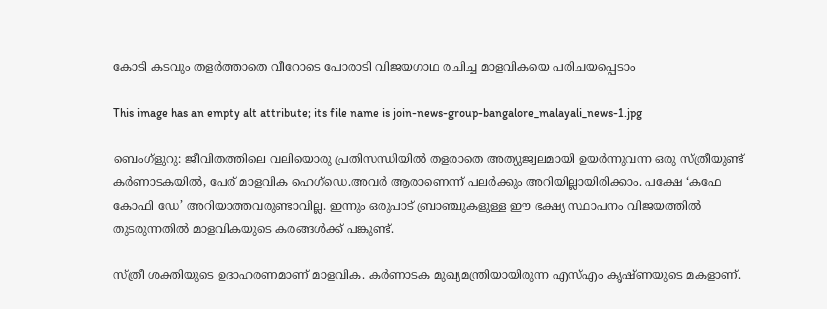കോടി കടവും തളര്‍ത്താതെ വീറോടെ പോരാടി വിജയഗാഥ രചിച്ച മാളവികയെ പരിചയപ്പെടാം

This image has an empty alt attribute; its file name is join-news-group-bangalore_malayali_news-1.jpg

ബെംഗ്ളുറു: ജീവിതത്തിലെ വലിയൊരു പ്രതിസന്ധിയില്‍ തളരാതെ അത്യുജ്വലമായി ഉയര്‍ന്നുവന്ന ഒരു സ്ത്രീയുണ്ട് കര്‍ണാടകയില്‍, പേര് മാളവിക ഹെഗ്‌ഡെ.അവര്‍ ആരാണെന്ന് പലര്‍ക്കും അറിയില്ലായിരിക്കാം. പക്ഷേ ‘കഫേ കോഫി ഡേ’ അറിയാത്തവരുണ്ടാവില്ല. ഇന്നും ഒരുപാട് ബ്രാഞ്ചുകളുള്ള ഈ ഭക്ഷ്യ സ്ഥാപനം വിജയത്തില്‍ തുടരുന്നതില്‍ മാളവികയുടെ കരങ്ങള്‍ക്ക് പങ്കുണ്ട്.

സ്ത്രീ ശക്തിയുടെ ഉദാഹരണമാണ് മാളവിക. കര്‍ണാടക മുഖ്യമന്ത്രിയായിരുന്ന എസ്‌എം കൃഷ്ണയുടെ മകളാണ്.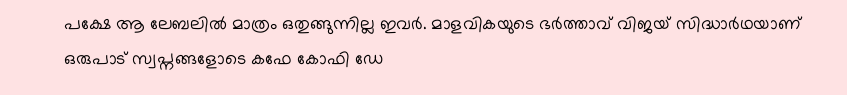പക്ഷേ ആ ലേബലില്‍ മാത്രം ഒതുങ്ങുന്നില്ല ഇവര്‍. മാളവികയുടെ ഭര്‍ത്താവ് വിജയ് സിദ്ധാര്‍ഥയാണ് ഒരുപാട് സ്വപ്നങ്ങളോടെ കഫേ കോഫി ഡേ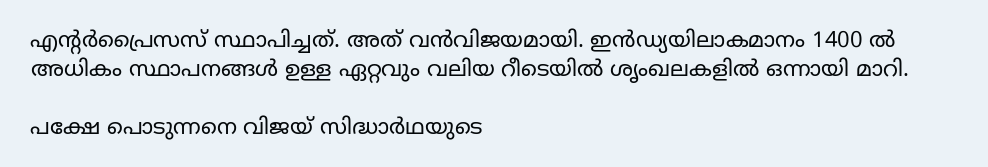എന്റര്‍പ്രൈസസ് സ്ഥാപിച്ചത്. അത് വന്‍വിജയമായി. ഇന്‍ഡ്യയിലാകമാനം 1400 ല്‍ അധികം സ്ഥാപനങ്ങള്‍ ഉള്ള ഏറ്റവും വലിയ റീടെയില്‍ ശൃംഖലകളില്‍ ഒന്നായി മാറി.

പക്ഷേ പൊടുന്നനെ വിജയ് സിദ്ധാര്‍ഥയുടെ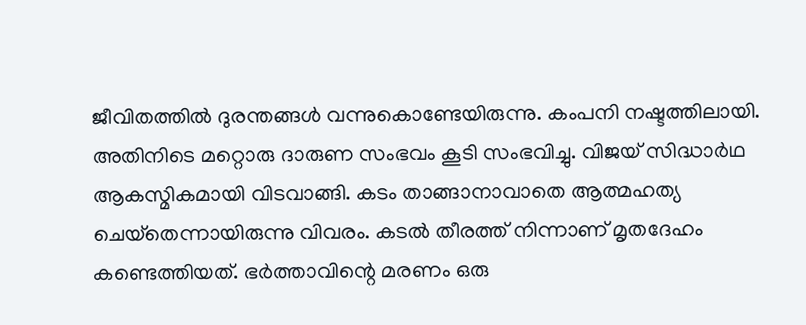ജീവിതത്തില്‍ ദുരന്തങ്ങള്‍ വന്നുകൊണ്ടേയിരുന്നു. കംപനി നഷ്ടത്തിലായി. അതിനിടെ മറ്റൊരു ദാരുണ സംഭവം കൂടി സംഭവിച്ചു. വിജയ് സിദ്ധാര്‍ഥ ആകസ്മികമായി വിടവാങ്ങി. കടം താങ്ങാനാവാതെ ആത്മഹത്യ ചെയ്‌തെന്നായിരുന്നു വിവരം. കടല്‍ തീരത്ത് നിന്നാണ് മൃതദേഹം കണ്ടെത്തിയത്. ഭര്‍ത്താവിന്റെ മരണം ഒരു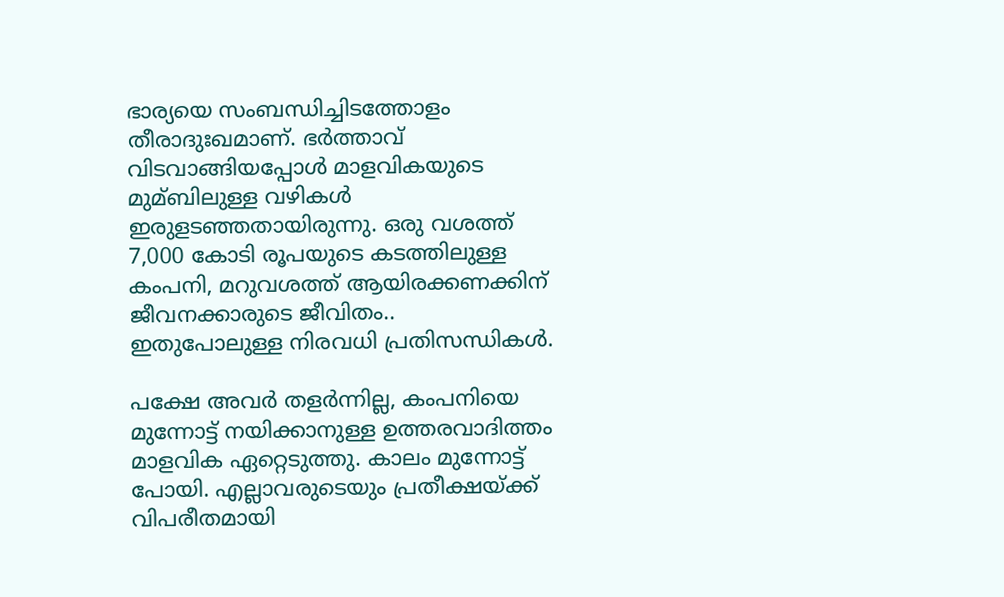ഭാര്യയെ സംബന്ധിച്ചിടത്തോളം തീരാദുഃഖമാണ്. ഭര്‍ത്താവ് വിടവാങ്ങിയപ്പോള്‍ മാളവികയുടെ മുമ്ബിലുള്ള വഴികള്‍ ഇരുളടഞ്ഞതായിരുന്നു. ഒരു വശത്ത് 7,000 കോടി രൂപയുടെ കടത്തിലുള്ള കംപനി, മറുവശത്ത് ആയിരക്കണക്കിന് ജീവനക്കാരുടെ ജീവിതം.. ഇതുപോലുള്ള നിരവധി പ്രതിസന്ധികള്‍.

പക്ഷേ അവര്‍ തളര്‍ന്നില്ല, കംപനിയെ മുന്നോട്ട് നയിക്കാനുള്ള ഉത്തരവാദിത്തം മാളവിക ഏറ്റെടുത്തു. കാലം മുന്നോട്ട് പോയി. എല്ലാവരുടെയും പ്രതീക്ഷയ്‌ക്ക് വിപരീതമായി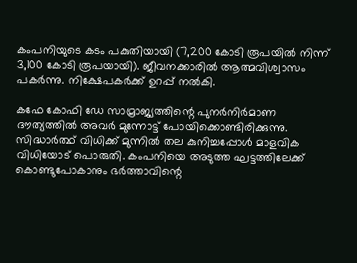കംപനിയുടെ കടം പകുതിയായി (7,200 കോടി രൂപയില്‍ നിന്ന് 3,100 കോടി രൂപയായി). ജീവനക്കാരില്‍ ആത്മവിശ്വാസം പകര്‍ന്നു. നിക്ഷേപകര്‍ക്ക് ഉറപ്പ് നല്‍കി.

കഫേ കോഫി ഡേ സാമ്രാജ്യത്തിന്റെ പുനര്‍നിര്‍മാണ ദൗത്യത്തില്‍ അവര്‍ മുന്നോട്ട് പോയിക്കൊണ്ടിരിക്കുന്നു. സിദ്ധാര്‍ത്ഥ് വിധിക്ക് മുന്നില്‍ തല കുനിച്ചപ്പോള്‍ മാളവിക വിധിയോട് പൊരുതി. കംപനിയെ അടുത്ത ഘട്ടത്തിലേക്ക് കൊണ്ടുപോകാനും ഭര്‍ത്താവിന്റെ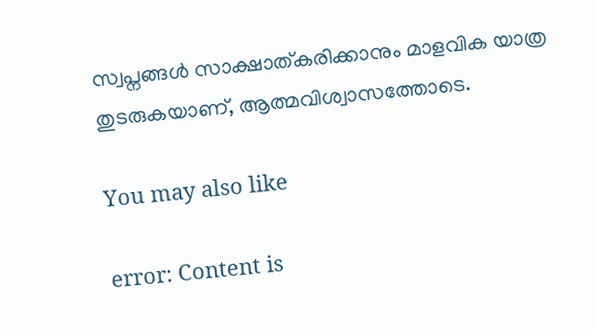സ്വപ്നങ്ങള്‍ സാക്ഷാത്കരിക്കാനും മാളവിക യാത്ര തുടരുകയാണ്, ആത്മവിശ്വാസത്തോടെ.

You may also like

error: Content is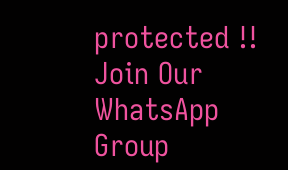protected !!
Join Our WhatsApp Group